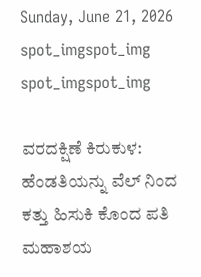Sunday, June 21, 2026
spot_imgspot_img
spot_imgspot_img

ವರದಕ್ಷಿಣೆ ಕಿರುಕುಳ: ಹೆಂಡತಿಯನ್ನು ವೆಲ್ ನಿಂದ ಕತ್ತು ಹಿಸುಕಿ ಕೊಂದ ಪತಿ ಮಹಾಶಯ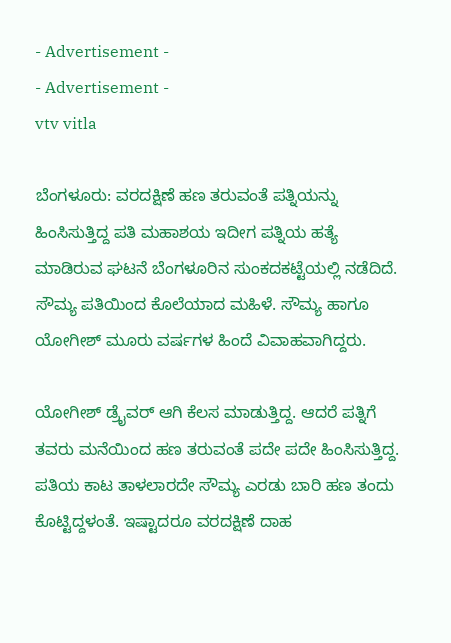- Advertisement -
- Advertisement -
vtv vitla

ಬೆಂಗಳೂರು: ವರದಕ್ಷಿಣೆ ಹಣ ತರುವಂತೆ ಪತ್ನಿಯನ್ನು ಹಿಂಸಿಸುತ್ತಿದ್ದ ಪತಿ ಮಹಾಶಯ ಇದೀಗ ಪತ್ನಿಯ ಹತ್ಯೆ ಮಾಡಿರುವ ಘಟನೆ ಬೆಂಗಳೂರಿನ ಸುಂಕದಕಟ್ಟೆಯಲ್ಲಿ ನಡೆದಿದೆ. ಸೌಮ್ಯ ಪತಿಯಿಂದ ಕೊಲೆಯಾದ ಮಹಿಳೆ. ಸೌಮ್ಯ ಹಾಗೂ ಯೋಗೀಶ್ ಮೂರು ವರ್ಷಗಳ ಹಿಂದೆ ವಿವಾಹವಾಗಿದ್ದರು.

ಯೋಗೀಶ್ ಡ್ರೈವರ್ ಆಗಿ ಕೆಲಸ ಮಾಡುತ್ತಿದ್ದ. ಆದರೆ ಪತ್ನಿಗೆ ತವರು ಮನೆಯಿಂದ ಹಣ ತರುವಂತೆ ಪದೇ ಪದೇ ಹಿಂಸಿಸುತ್ತಿದ್ದ. ಪತಿಯ ಕಾಟ ತಾಳಲಾರದೇ ಸೌಮ್ಯ ಎರಡು ಬಾರಿ ಹಣ ತಂದು ಕೊಟ್ಟಿದ್ದಳಂತೆ. ಇಷ್ಟಾದರೂ ವರದಕ್ಷಿಣೆ ದಾಹ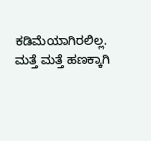ಕಡಿಮೆಯಾಗಿರಲಿಲ್ಲ. ಮತ್ತೆ ಮತ್ತೆ ಹಣಕ್ಕಾಗಿ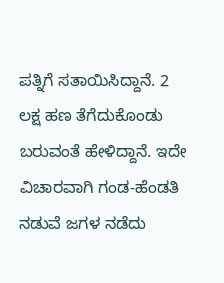ಪತ್ನಿಗೆ ಸತಾಯಿಸಿದ್ದಾನೆ. 2 ಲಕ್ಷ ಹಣ ತೆಗೆದುಕೊಂಡು ಬರುವಂತೆ ಹೇಳಿದ್ದಾನೆ. ಇದೇ ವಿಚಾರವಾಗಿ ಗಂಡ-ಹೆಂಡತಿ ನಡುವೆ ಜಗಳ ನಡೆದು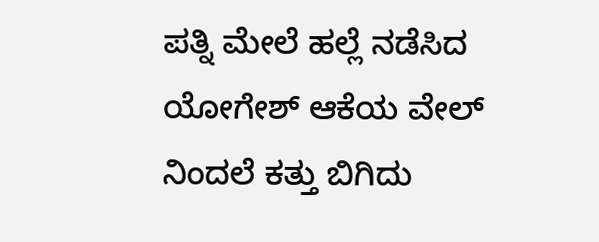ಪತ್ನಿ ಮೇಲೆ ಹಲ್ಲೆ ನಡೆಸಿದ ಯೋಗೇಶ್ ಆಕೆಯ ವೇಲ್ ನಿಂದಲೆ ಕತ್ತು ಬಿಗಿದು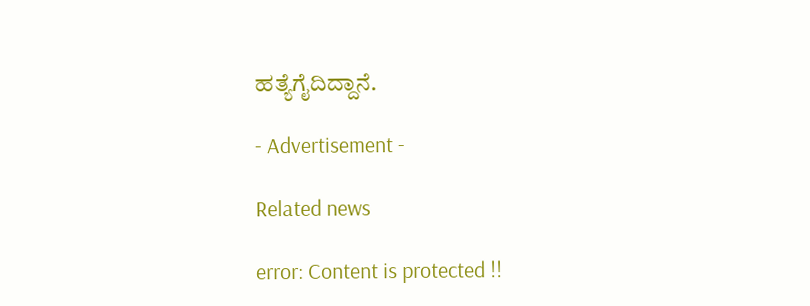ಹತ್ಯೆಗೈದಿದ್ದಾನೆ.

- Advertisement -

Related news

error: Content is protected !!